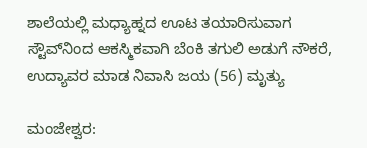ಶಾಲೆಯಲ್ಲಿ ಮಧ್ಯಾಹ್ನದ ಊಟ ತಯಾರಿಸುವಾಗ ಸ್ಟೌವ್‌ನಿಂದ ಆಕಸ್ಮಿಕವಾಗಿ ಬೆಂಕಿ ತಗುಲಿ ಅಡುಗೆ ನೌಕರೆ, ಉದ್ಯಾವರ ಮಾಡ ನಿವಾಸಿ ಜಯ (56) ಮೃತ್ಯು

ಮಂಜೇಶ್ವರ: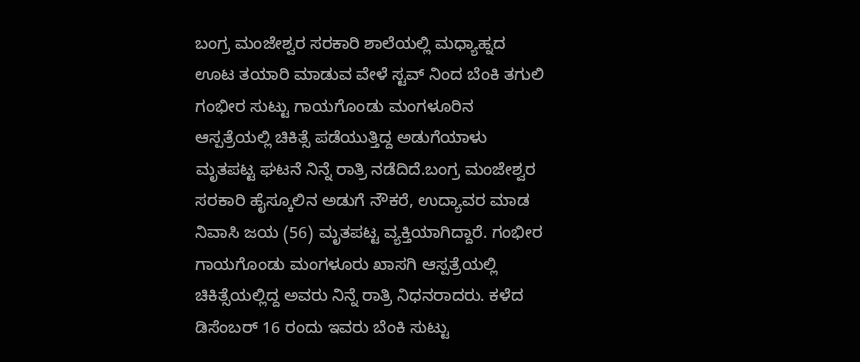ಬಂಗ್ರ ಮಂಜೇಶ್ವರ ಸರಕಾರಿ ಶಾಲೆಯಲ್ಲಿ ಮಧ್ಯಾಹ್ನದ ಊಟ ತಯಾರಿ ಮಾಡುವ ವೇಳೆ ಸ್ಟವ್ ನಿಂದ ಬೆಂಕಿ ತಗುಲಿ ಗಂಭೀರ ಸುಟ್ಟು ಗಾಯಗೊಂಡು ಮಂಗಳೂರಿನ ಆಸ್ಪತ್ರೆಯಲ್ಲಿ ಚಿಕಿತ್ಸೆ ಪಡೆಯುತ್ತಿದ್ದ ಅಡುಗೆಯಾಳು ಮೃತಪಟ್ಟ ಘಟನೆ ನಿನ್ನೆ ರಾತ್ರಿ ನಡೆದಿದೆ.ಬಂಗ್ರ ಮಂಜೇಶ್ವರ ಸರಕಾರಿ ಹೈಸ್ಕೂಲಿನ ಅಡುಗೆ ನೌಕರೆ, ಉದ್ಯಾವರ ಮಾಡ ನಿವಾಸಿ ಜಯ (56) ಮೃತಪಟ್ಟ ವ್ಯಕ್ತಿಯಾಗಿದ್ದಾರೆ. ಗಂಭೀರ ಗಾಯಗೊಂಡು ಮಂಗಳೂರು ಖಾಸಗಿ ಆಸ್ಪತ್ರೆಯಲ್ಲಿ ಚಿಕಿತ್ಸೆಯಲ್ಲಿದ್ದ ಅವರು ನಿನ್ನೆ ರಾತ್ರಿ ನಿಧನರಾದರು. ಕಳೆದ ಡಿಸೆಂಬರ್ 16 ರಂದು ಇವರು ಬೆಂಕಿ ಸುಟ್ಟು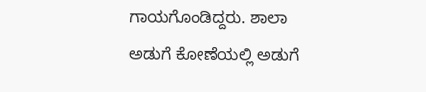ಗಾಯಗೊಂಡಿದ್ದರು. ಶಾಲಾ ಅಡುಗೆ ಕೋಣೆಯಲ್ಲಿ ಅಡುಗೆ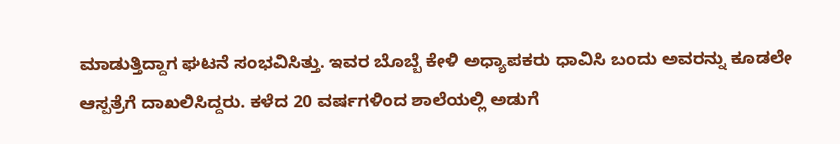ಮಾಡುತ್ತಿದ್ದಾಗ ಘಟನೆ ಸಂಭವಿಸಿತ್ತು. ಇವರ ಬೊಬ್ಬೆ ಕೇಳಿ ಅಧ್ಯಾಪಕರು ಧಾವಿಸಿ ಬಂದು ಅವರನ್ನು ಕೂಡಲೇ ಆಸ್ಪತ್ರೆಗೆ ದಾಖಲಿಸಿದ್ದರು. ಕಳೆದ 20 ವರ್ಷಗಳಿಂದ ಶಾಲೆಯಲ್ಲಿ ಅಡುಗೆ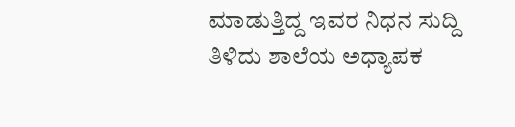ಮಾಡುತ್ತಿದ್ದ ಇವರ ನಿಧನ ಸುದ್ದಿ ತಿಳಿದು ಶಾಲೆಯ ಅಧ್ಯಾಪಕ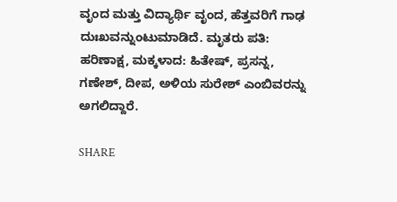ವೃಂದ ಮತ್ತು ವಿದ್ಯಾರ್ಥಿ ವೃಂದ, ಹೆತ್ತವರಿಗೆ ಗಾಢ ದುಃಖವನ್ನುಂಟುಮಾಡಿದೆ. ಮೃತರು ಪತಿ: ಹರಿಣಾಕ್ಷ, ಮಕ್ಕಳಾದ: ಹಿತೇಷ್, ಪ್ರಸನ್ನ, ಗಣೇಶ್, ದೀಪ, ಅಳಿಯ ಸುರೇಶ್ ಎಂಬಿವರನ್ನು ಅಗಲಿದ್ದಾರೆ.

SHARE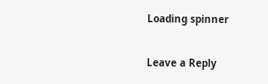Loading spinner

Leave a Reply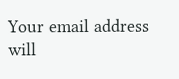Your email address will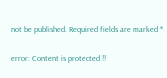not be published. Required fields are marked *

error: Content is protected !!